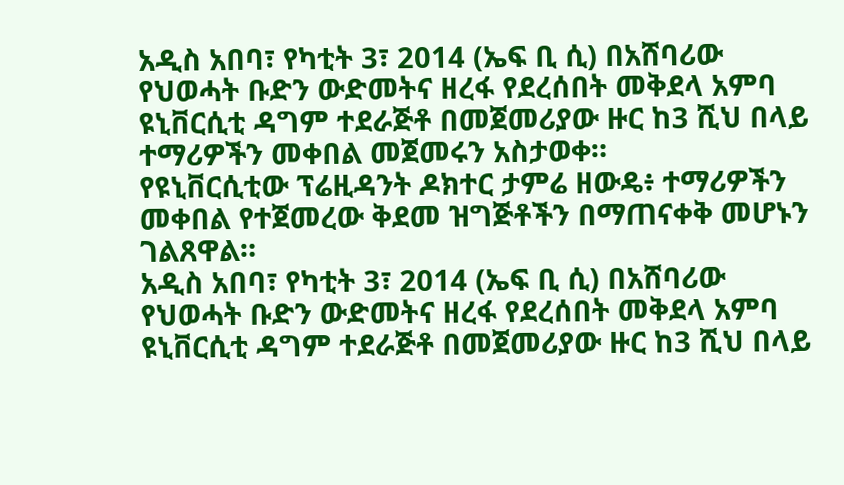አዲስ አበባ፣ የካቲት 3፣ 2014 (ኤፍ ቢ ሲ) በአሸባሪው የህወሓት ቡድን ውድመትና ዘረፋ የደረሰበት መቅደላ አምባ ዩኒቨርሲቲ ዳግም ተደራጅቶ በመጀመሪያው ዙር ከ3 ሺህ በላይ ተማሪዎችን መቀበል መጀመሩን አስታወቀ።
የዩኒቨርሲቲው ፕሬዚዳንት ዶክተር ታምሬ ዘውዴ፥ ተማሪዎችን መቀበል የተጀመረው ቅደመ ዝግጅቶችን በማጠናቀቅ መሆኑን ገልጸዋል።
አዲስ አበባ፣ የካቲት 3፣ 2014 (ኤፍ ቢ ሲ) በአሸባሪው የህወሓት ቡድን ውድመትና ዘረፋ የደረሰበት መቅደላ አምባ ዩኒቨርሲቲ ዳግም ተደራጅቶ በመጀመሪያው ዙር ከ3 ሺህ በላይ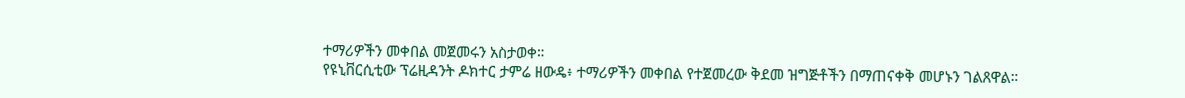ተማሪዎችን መቀበል መጀመሩን አስታወቀ።
የዩኒቨርሲቲው ፕሬዚዳንት ዶክተር ታምሬ ዘውዴ፥ ተማሪዎችን መቀበል የተጀመረው ቅደመ ዝግጅቶችን በማጠናቀቅ መሆኑን ገልጸዋል።